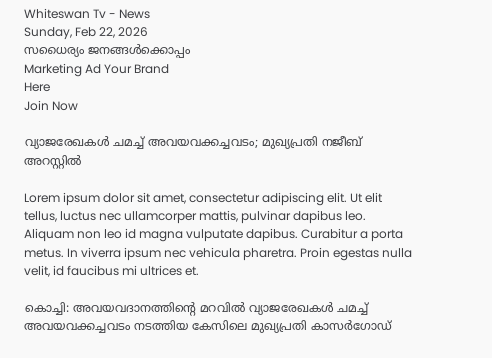Whiteswan Tv - News
Sunday, Feb 22, 2026
സധൈര്യം ജനങ്ങൾക്കൊപ്പം
Marketing Ad Your Brand
Here
Join Now

വ്യാജരേഖകൾ ചമച്ച് അവയവക്കച്ചവടം; മുഖ്യപ്രതി നജീബ് അറസ്റ്റിൽ

Lorem ipsum dolor sit amet, consectetur adipiscing elit. Ut elit tellus, luctus nec ullamcorper mattis, pulvinar dapibus leo. Aliquam non leo id magna vulputate dapibus. Curabitur a porta metus. In viverra ipsum nec vehicula pharetra. Proin egestas nulla velit, id faucibus mi ultrices et.

കൊച്ചി: അവയവദാനത്തിന്റെ മറവിൽ വ്യാജരേഖകൾ ചമച്ച് അവയവക്കച്ചവടം നടത്തിയ കേസിലെ മുഖ്യപ്രതി കാസർഗോഡ്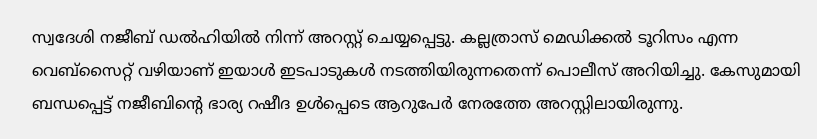സ്വദേശി നജീബ് ഡൽഹിയിൽ നിന്ന് അറസ്റ്റ് ചെയ്യപ്പെട്ടു. കല്ലത്രാസ് മെഡിക്കൽ ടൂറിസം എന്ന വെബ്സൈറ്റ് വഴിയാണ് ഇയാൾ ഇടപാടുകൾ നടത്തിയിരുന്നതെന്ന് പൊലീസ് അറിയിച്ചു. കേസുമായി ബന്ധപ്പെട്ട് നജീബിന്റെ ഭാര്യ റഷീദ ഉൾപ്പെടെ ആറുപേർ നേരത്തേ അറസ്റ്റിലായിരുന്നു.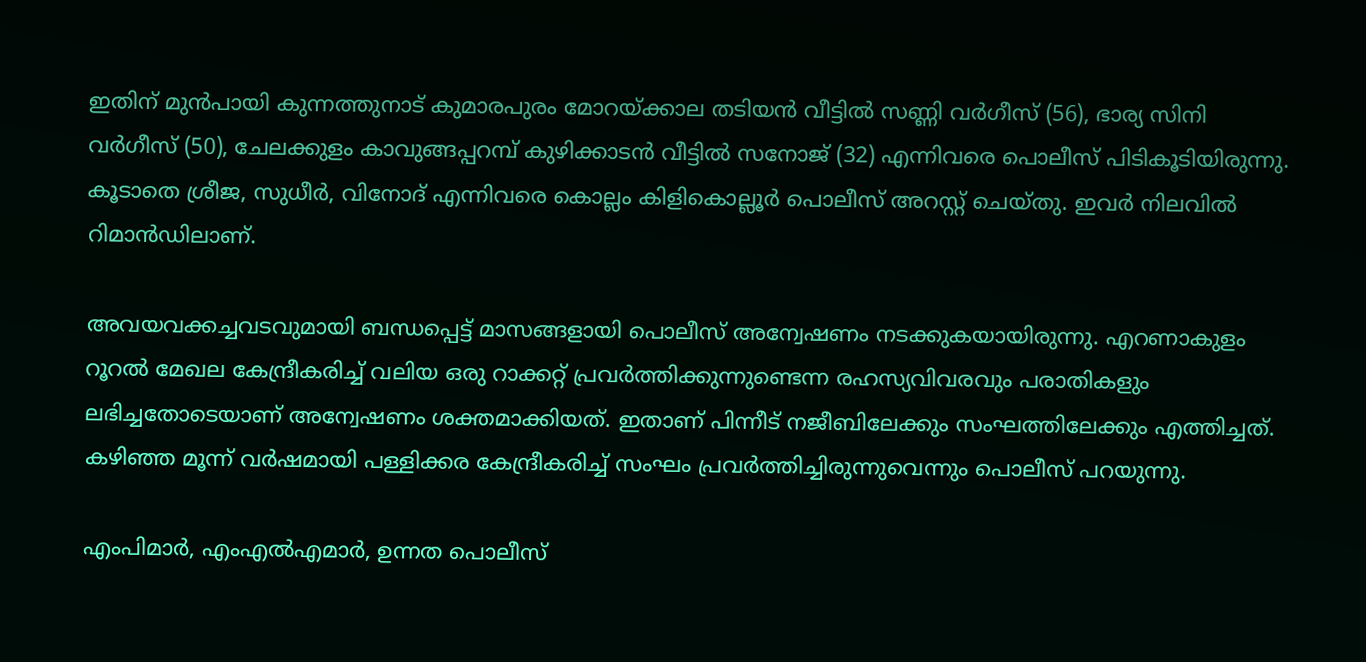ഇതിന് മുൻപായി കുന്നത്തുനാട് കുമാരപുരം മോറയ്ക്കാല തടിയൻ വീട്ടിൽ സണ്ണി വർഗീസ് (56), ഭാര്യ സിനി വർഗീസ് (50), ചേലക്കുളം കാവുങ്ങപ്പറമ്പ് കുഴിക്കാടൻ വീട്ടിൽ സനോജ് (32) എന്നിവരെ പൊലീസ് പിടികൂടിയിരുന്നു. കൂടാതെ ശ്രീജ, സുധീർ, വിനോദ് എന്നിവരെ കൊല്ലം കിളികൊല്ലൂർ പൊലീസ് അറസ്റ്റ് ചെയ്തു. ഇവർ നിലവിൽ റിമാൻഡിലാണ്.

അവയവക്കച്ചവടവുമായി ബന്ധപ്പെട്ട് മാസങ്ങളായി പൊലീസ് അന്വേഷണം നടക്കുകയായിരുന്നു. എറണാകുളം റൂറൽ മേഖല കേന്ദ്രീകരിച്ച് വലിയ ഒരു റാക്കറ്റ് പ്രവർത്തിക്കുന്നുണ്ടെന്ന രഹസ്യവിവരവും പരാതികളും ലഭിച്ചതോടെയാണ് അന്വേഷണം ശക്തമാക്കിയത്. ഇതാണ് പിന്നീട് നജീബിലേക്കും സംഘത്തിലേക്കും എത്തിച്ചത്. കഴിഞ്ഞ മൂന്ന് വർഷമായി പള്ളിക്കര കേന്ദ്രീകരിച്ച് സംഘം പ്രവർത്തിച്ചിരുന്നുവെന്നും പൊലീസ് പറയുന്നു.

എംപിമാർ, എംഎൽഎമാർ, ഉന്നത പൊലീസ്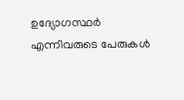ഉദ്യോഗസ്ഥർ എന്നിവരുടെ പേരുകൾ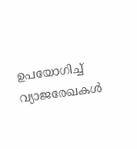ഉപയോഗിച്ച് വ്യാജരേഖകൾ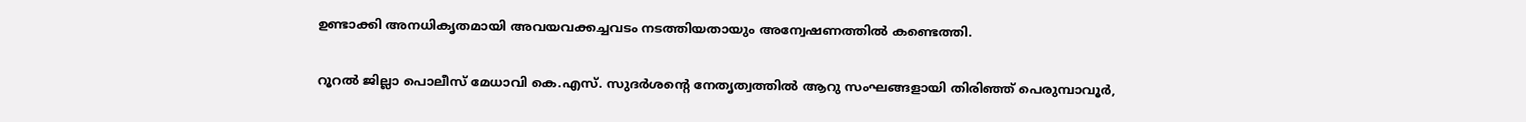ഉണ്ടാക്കി അനധികൃതമായി അവയവക്കച്ചവടം നടത്തിയതായും അന്വേഷണത്തിൽ കണ്ടെത്തി.

റൂറൽ ജില്ലാ പൊലീസ് മേധാവി കെ.എസ്. സുദർശന്റെ നേതൃത്വത്തിൽ ആറു സംഘങ്ങളായി തിരിഞ്ഞ് പെരുമ്പാവൂർ,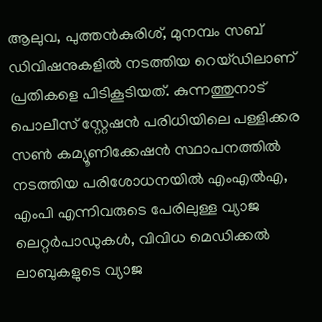ആലുവ, പുത്തൻകുരിശ്, മുനമ്പം സബ് ഡിവിഷനുകളിൽ നടത്തിയ റെയ്ഡിലാണ് പ്രതികളെ പിടികൂടിയത്. കുന്നത്തുനാട് പൊലീസ് സ്റ്റേഷൻ പരിധിയിലെ പള്ളിക്കര സൺ കമ്യൂണിക്കേഷൻ സ്ഥാപനത്തിൽ നടത്തിയ പരിശോധനയിൽ എംഎൽഎ, എംപി എന്നിവരുടെ പേരിലുള്ള വ്യാജ ലെറ്റർപാഡുകൾ, വിവിധ മെഡിക്കൽ ലാബുകളുടെ വ്യാജ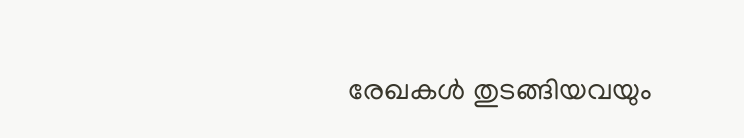രേഖകൾ തുടങ്ങിയവയും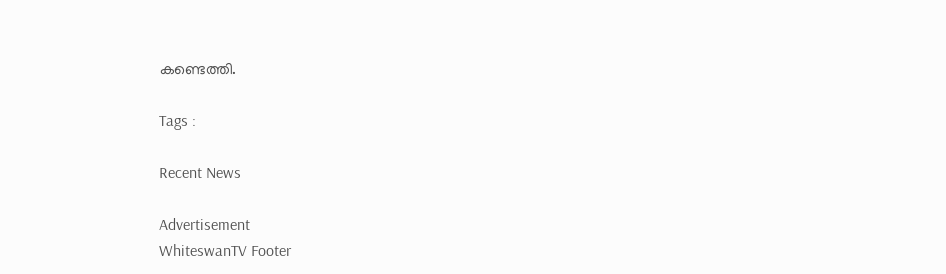കണ്ടെത്തി.

Tags :

Recent News

Advertisement
WhiteswanTV Footer